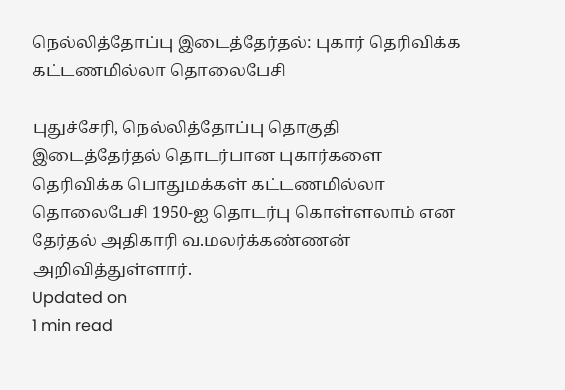நெல்லித்தோப்பு இடைத்தேர்தல்: புகார் தெரிவிக்க கட்டணமில்லா தொலைபேசி

புதுச்சேரி, நெல்லித்தோப்பு தொகுதி இடைத்தேர்தல் தொடர்பான புகார்களை தெரிவிக்க பொதுமக்கள் கட்டணமில்லா தொலைபேசி 1950-ஐ தொடர்பு கொள்ளலாம் என தேர்தல் அதிகாரி வ.மலர்க்கண்ணன் அறிவித்துள்ளார்.
Updated on
1 min read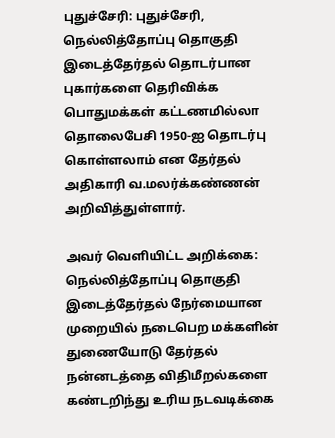புதுச்சேரி: புதுச்சேரி, நெல்லித்தோப்பு தொகுதி இடைத்தேர்தல் தொடர்பான புகார்களை தெரிவிக்க பொதுமக்கள் கட்டணமில்லா தொலைபேசி 1950-ஐ தொடர்பு கொள்ளலாம் என தேர்தல் அதிகாரி வ.மலர்க்கண்ணன் அறிவித்துள்ளார்.

அவர் வெளியிட்ட அறிக்கை:
நெல்லித்தோப்பு தொகுதி இடைத்தேர்தல் நேர்மையான முறையில் நடைபெற மக்களின் துணையோடு தேர்தல் நன்னடத்தை விதிமீறல்களை கண்டறிந்து உரிய நடவடிக்கை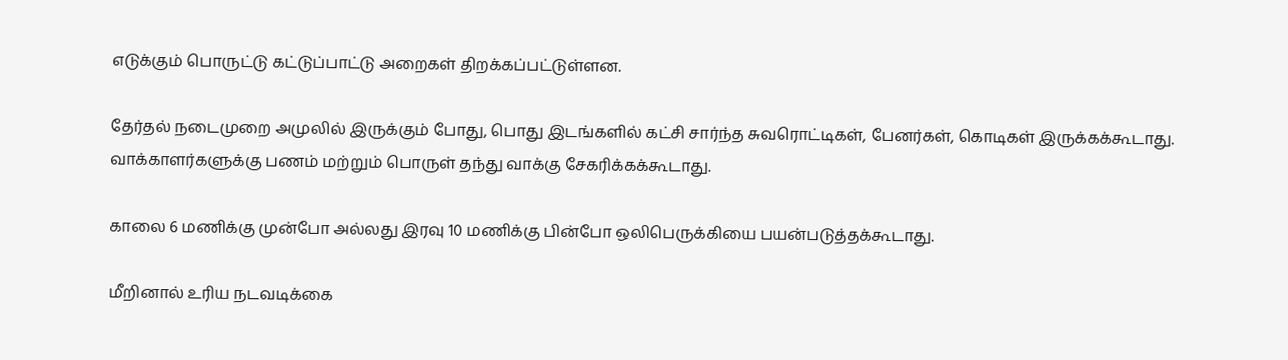எடுக்கும் பொருட்டு கட்டுப்பாட்டு அறைகள் திறக்கப்பட்டுள்ளன.

தேர்தல் நடைமுறை அமுலில் இருக்கும் போது, பொது இடங்களில் கட்சி சார்ந்த சுவரொட்டிகள், பேனர்கள், கொடிகள் இருக்கக்கூடாது. வாக்காளர்களுக்கு பணம் மற்றும் பொருள் தந்து வாக்கு சேகரிக்கக்கூடாது.

காலை 6 மணிக்கு முன்போ அல்லது இரவு 10 மணிக்கு பின்போ ஒலிபெருக்கியை பயன்படுத்தக்கூடாது.

மீறினால் உரிய நடவடிக்கை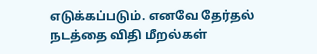எடுக்கப்படும். எனவே தேர்தல் நடத்தை விதி மீறல்கள்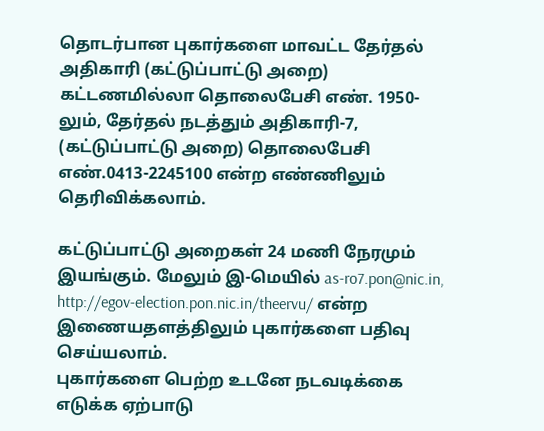தொடர்பான புகார்களை மாவட்ட தேர்தல் அதிகாரி (கட்டுப்பாட்டு அறை) கட்டணமில்லா தொலைபேசி எண். 1950-லும், தேர்தல் நடத்தும் அதிகாரி-7, (கட்டுப்பாட்டு அறை) தொலைபேசி எண்.0413-2245100 என்ற எண்ணிலும் தெரிவிக்கலாம்.

கட்டுப்பாட்டு அறைகள் 24 மணி நேரமும் இயங்கும். மேலும் இ-மெயில் as-ro7.pon@nic.in, http://egov-election.pon.nic.in/theervu/ என்ற இணையதளத்திலும் புகார்களை பதிவு செய்யலாம்.
புகார்களை பெற்ற உடனே நடவடிக்கை எடுக்க ஏற்பாடு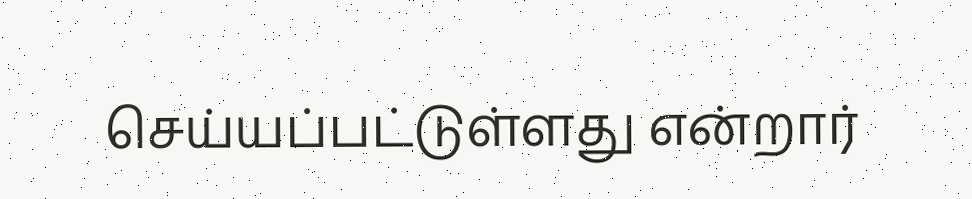செய்யப்பட்டுள்ளது என்றார்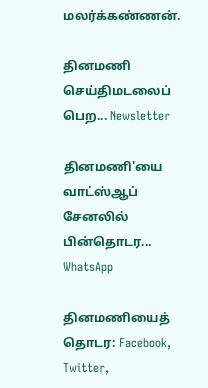மலர்க்கண்ணன்.

தினமணி செய்திமடலைப் பெற... Newsletter

தினமணி'யை வாட்ஸ்ஆப் சேனலில் பின்தொடர... WhatsApp

தினமணியைத் தொடர: Facebook, Twitter,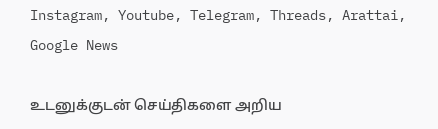Instagram, Youtube, Telegram, Threads, Arattai, Google News

உடனுக்குடன் செய்திகளை அறிய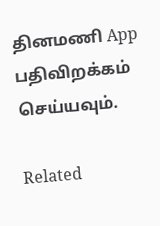தினமணி App பதிவிறக்கம் செய்யவும்.

Related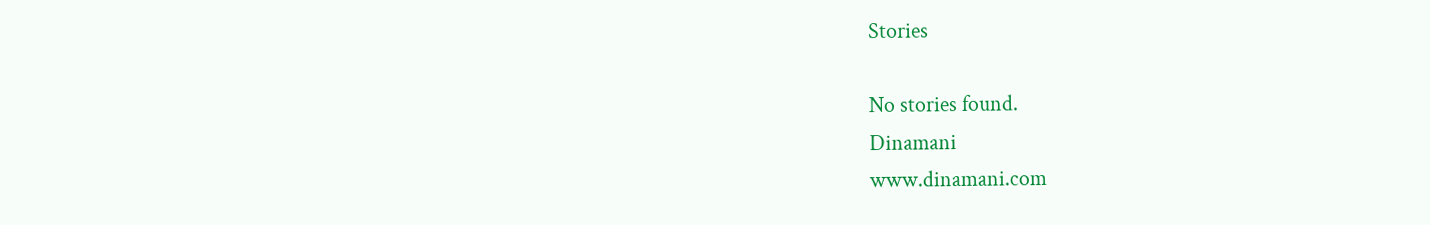Stories

No stories found.
Dinamani
www.dinamani.com